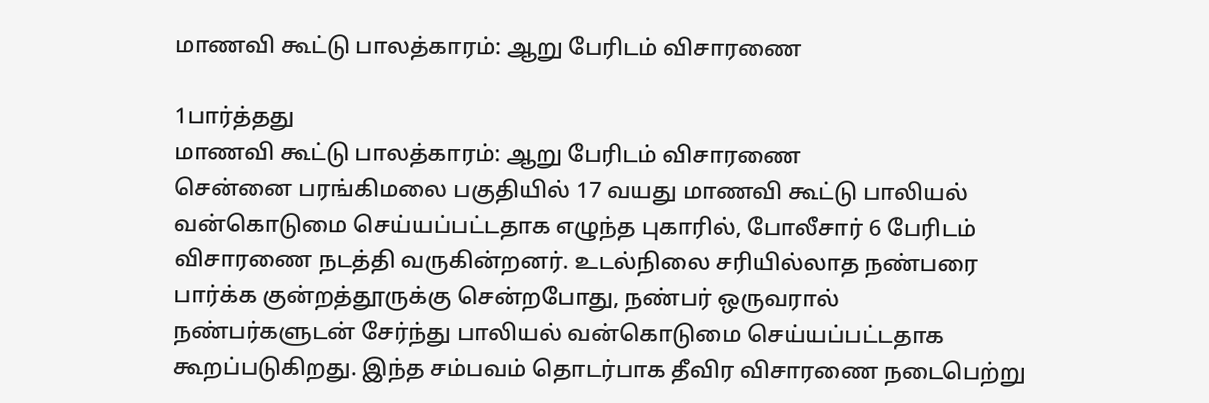மாணவி கூட்டு பாலத்காரம்: ஆறு பேரிடம் விசாரணை

1பார்த்தது
மாணவி கூட்டு பாலத்காரம்: ஆறு பேரிடம் விசாரணை
சென்னை பரங்கிமலை பகுதியில் 17 வயது மாணவி கூட்டு பாலியல் வன்கொடுமை செய்யப்பட்டதாக எழுந்த புகாரில், போலீசார் 6 பேரிடம் விசாரணை நடத்தி வருகின்றனர். உடல்நிலை சரியில்லாத நண்பரை பார்க்க குன்றத்தூருக்கு சென்றபோது, நண்பர் ஒருவரால் நண்பர்களுடன் சேர்ந்து பாலியல் வன்கொடுமை செய்யப்பட்டதாக கூறப்படுகிறது. இந்த சம்பவம் தொடர்பாக தீவிர விசாரணை நடைபெற்று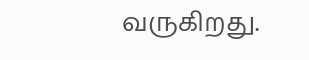வருகிறது.